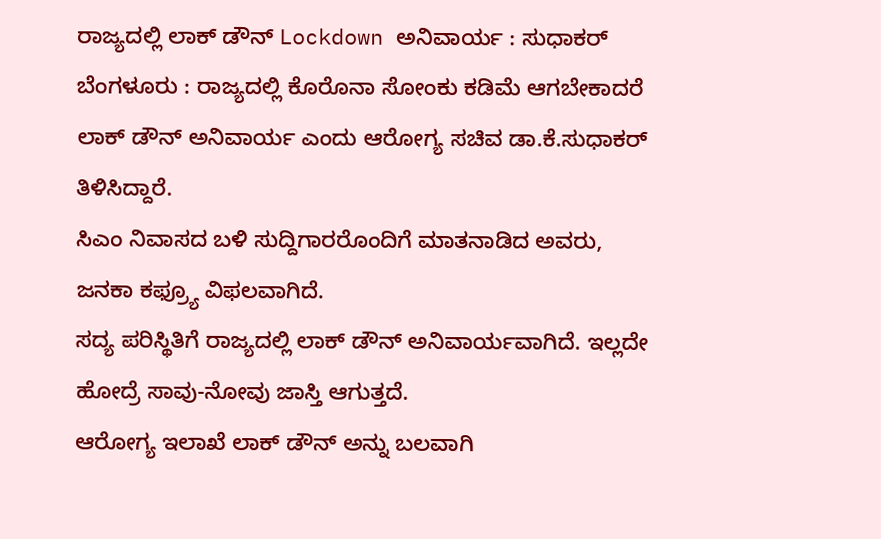ರಾಜ್ಯದಲ್ಲಿ ಲಾಕ್ ಡೌನ್ Lockdown ಅನಿವಾರ್ಯ : ಸುಧಾಕರ್
ಬೆಂಗಳೂರು : ರಾಜ್ಯದಲ್ಲಿ ಕೊರೊನಾ ಸೋಂಕು ಕಡಿಮೆ ಆಗಬೇಕಾದರೆ ಲಾಕ್ ಡೌನ್ ಅನಿವಾರ್ಯ ಎಂದು ಆರೋಗ್ಯ ಸಚಿವ ಡಾ.ಕೆ.ಸುಧಾಕರ್ ತಿಳಿಸಿದ್ದಾರೆ.
ಸಿಎಂ ನಿವಾಸದ ಬಳಿ ಸುದ್ದಿಗಾರರೊಂದಿಗೆ ಮಾತನಾಡಿದ ಅವರು, ಜನಕಾ ಕಫ್ರ್ಯೂ ವಿಫಲವಾಗಿದೆ.
ಸದ್ಯ ಪರಿಸ್ಥಿತಿಗೆ ರಾಜ್ಯದಲ್ಲಿ ಲಾಕ್ ಡೌನ್ ಅನಿವಾರ್ಯವಾಗಿದೆ. ಇಲ್ಲದೇ ಹೋದ್ರೆ ಸಾವು-ನೋವು ಜಾಸ್ತಿ ಆಗುತ್ತದೆ.
ಆರೋಗ್ಯ ಇಲಾಖೆ ಲಾಕ್ ಡೌನ್ ಅನ್ನು ಬಲವಾಗಿ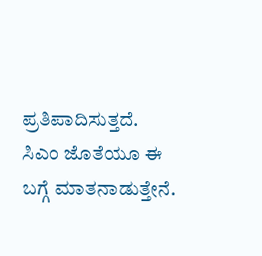ಪ್ರತಿಪಾದಿಸುತ್ತದೆ. ಸಿಎಂ ಜೊತೆಯೂ ಈ ಬಗ್ಗೆ ಮಾತನಾಡುತ್ತೇನೆ.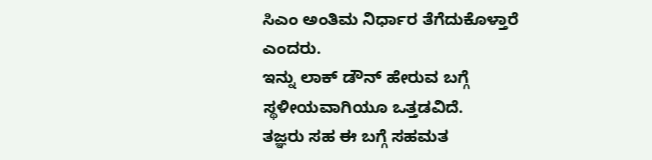ಸಿಎಂ ಅಂತಿಮ ನಿರ್ಧಾರ ತೆಗೆದುಕೊಳ್ತಾರೆ ಎಂದರು.
ಇನ್ನು ಲಾಕ್ ಡೌನ್ ಹೇರುವ ಬಗ್ಗೆ ಸ್ಥಳೀಯವಾಗಿಯೂ ಒತ್ತಡವಿದೆ.
ತಜ್ಞರು ಸಹ ಈ ಬಗ್ಗೆ ಸಹಮತ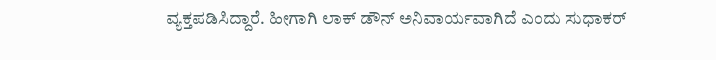ವ್ಯಕ್ತಪಡಿಸಿದ್ದಾರೆ. ಹೀಗಾಗಿ ಲಾಕ್ ಡೌನ್ ಅನಿವಾರ್ಯವಾಗಿದೆ ಎಂದು ಸುಧಾಕರ್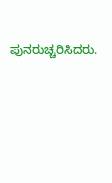ಪುನರುಚ್ಚರಿಸಿದರು.